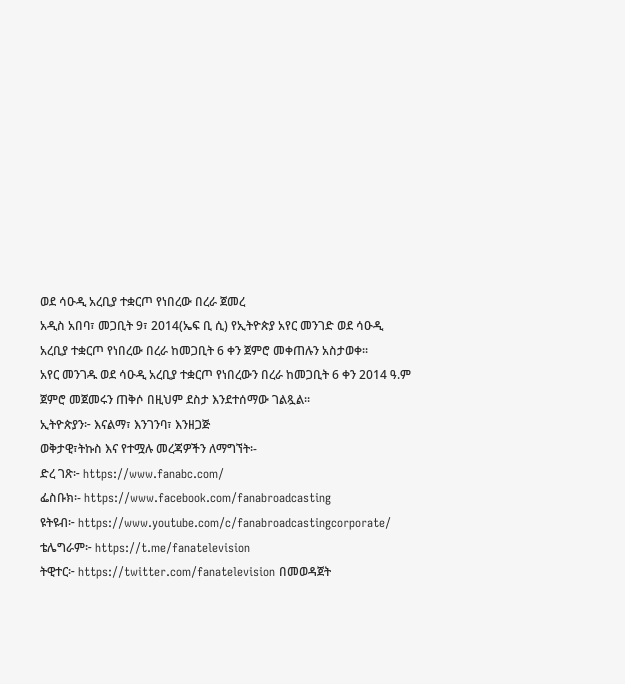ወደ ሳዑዲ አረቢያ ተቋርጦ የነበረው በረራ ጀመረ
አዲስ አበባ፣ መጋቢት 9፣ 2014(ኤፍ ቢ ሲ) የኢትዮጵያ አየር መንገድ ወደ ሳዑዲ አረቢያ ተቋርጦ የነበረው በረራ ከመጋቢት 6 ቀን ጀምሮ መቀጠሉን አስታወቀ፡፡
አየር መንገዱ ወደ ሳዑዲ አረቢያ ተቋርጦ የነበረውን በረራ ከመጋቢት 6 ቀን 2014 ዓ.ም ጀምሮ መጀመሩን ጠቅሶ በዚህም ደስታ እንደተሰማው ገልጿል፡፡
ኢትዮጵያን፦ እናልማ፣ እንገንባ፣ እንዘጋጅ
ወቅታዊ፣ትኩስ እና የተሟሉ መረጃዎችን ለማግኘት፡-
ድረ ገጽ፦ https://www.fanabc.com/
ፌስቡክ፡- https://www.facebook.com/fanabroadcasting
ዩትዩብ፦ https://www.youtube.com/c/fanabroadcastingcorporate/
ቴሌግራም፦ https://t.me/fanatelevision
ትዊተር፦ https://twitter.com/fanatelevision በመወዳጀት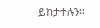ይከታተሉን፡፡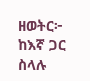ዘወትር፦ ከእኛ ጋር ስላሉ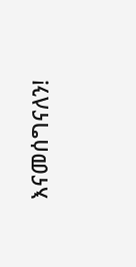እናመሰግናለን!